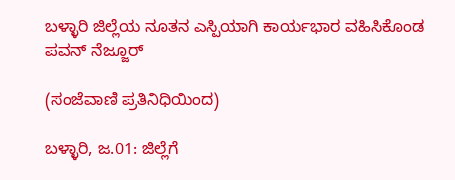ಬಳ್ಳಾರಿ ಜಿಲ್ಲೆಯ ನೂತನ ಎಸ್ಪಿಯಾಗಿ ಕಾರ್ಯಭಾರ ವಹಿಸಿಕೊಂಡ ಪವನ್ ನೆಜ್ಜೂರ್

(ಸಂಜೆವಾಣಿ ಪ್ರತಿನಿಧಿಯಿಂದ)

ಬಳ್ಳಾರಿ, ಜ.01: ಜಿಲ್ಲೆಗೆ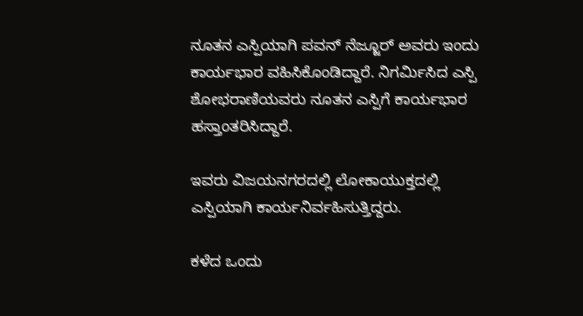ನೂತನ ಎಸ್ಪಿಯಾಗಿ ಪವನ್ ನೆಜ್ಜೂರ್ ಅವರು ಇಂದು ಕಾರ್ಯಭಾರ ವಹಿಸಿಕೊಂಡಿದ್ದಾರೆ. ನಿಗರ್ಮಿಸಿದ ಎಸ್ಪಿ ಶೋಭರಾಣಿಯವರು ನೂತನ ಎಸ್ಪಿಗೆ ಕಾರ್ಯಭಾರ ಹಸ್ತಾಂತರಿಸಿದ್ದಾರೆ.

ಇವರು ವಿಜಯನಗರದಲ್ಲಿ ಲೋಕಾಯುಕ್ತದಲ್ಲಿ ಎಸ್ಪಿಯಾಗಿ ಕಾರ್ಯನಿರ್ವಹಿಸುತ್ತಿದ್ದರು.

ಕಳೆದ ಒಂದು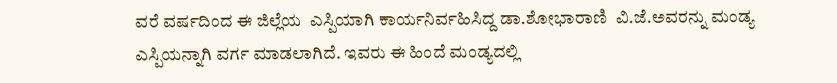ವರೆ ವರ್ಷದಿಂದ ಈ ಜಿಲ್ಲೆಯ  ಎಸ್ಪಿಯಾಗಿ ಕಾರ್ಯನಿರ್ವಹಿಸಿದ್ದ ಡಾ.ಶೋಭಾರಾಣಿ  ವಿ.ಜೆ.ಅವರನ್ನು ಮಂಡ್ಯ ಎಸ್ಪಿಯನ್ನಾಗಿ ವರ್ಗ ಮಾಡಲಾಗಿದೆ. ಇವರು ಈ ಹಿಂದೆ ಮಂಡ್ಯದಲ್ಲಿ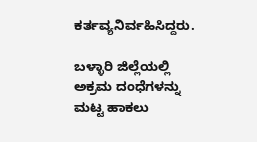ಕರ್ತವ್ಯನಿರ್ವಹಿಸಿದ್ದರು.

ಬಳ್ಳಾರಿ ಜಿಲ್ಲೆಯಲ್ಲಿ ಅಕ್ರಮ ದಂಧೆಗಳನ್ನು ಮಟ್ಟ ಹಾಕಲು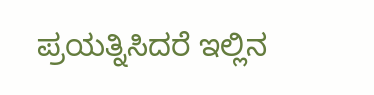ಪ್ರಯತ್ನಿಸಿದರೆ ಇಲ್ಲಿನ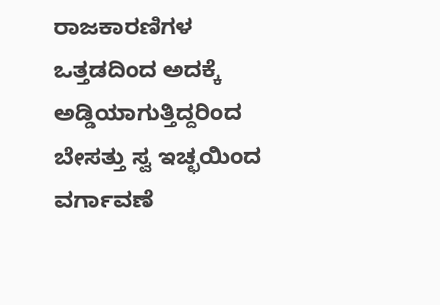ರಾಜಕಾರಣಿಗಳ ಒತ್ತಡದಿಂದ ಅದಕ್ಕೆ ಅಡ್ಡಿಯಾಗುತ್ತಿದ್ದರಿಂದ ಬೇಸತ್ತು ಸ್ವ ಇಚ್ಛಯಿಂದ  ವರ್ಗಾವಣೆ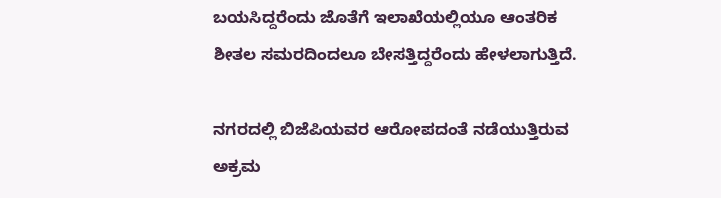ಬಯಸಿದ್ದರೆಂದು ಜೊತೆಗೆ ಇಲಾಖೆಯಲ್ಲಿಯೂ ಆಂತರಿಕ ಶೀತಲ ಸಮರದಿಂದಲೂ ಬೇಸತ್ತಿದ್ದರೆಂದು ಹೇಳಲಾಗುತ್ತಿದೆ.

ನಗರದಲ್ಲಿ ಬಿಜೆಪಿಯವರ ಆರೋಪದಂತೆ ನಡೆಯುತ್ತಿರುವ ಅಕ್ರಮ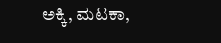ಅಕ್ಕಿ, ಮಟಕಾ,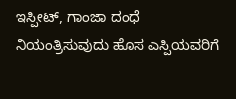ಇಸ್ಪೀಟ್, ಗಾಂಜಾ ದಂಧೆ ನಿಯಂತ್ರಿಸುವುದು ಹೊಸ ಎಸ್ಪಿಯವರಿಗೆ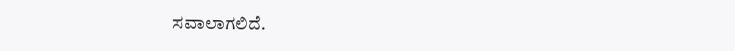ಸವಾಲಾಗಲಿದೆ.